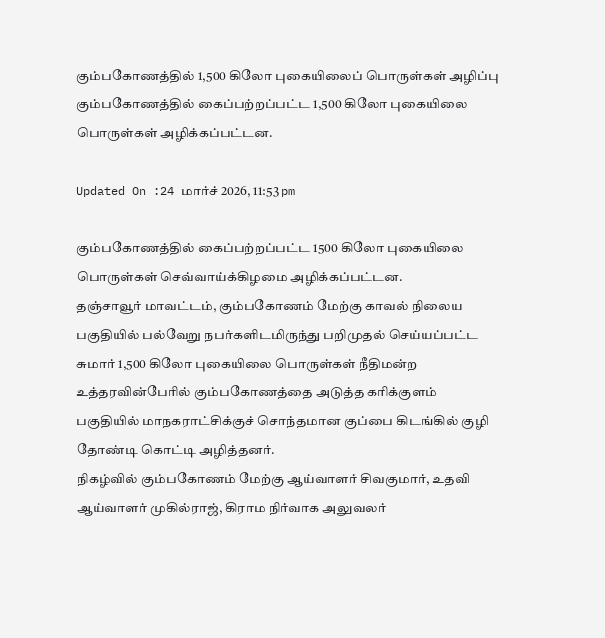கும்பகோணத்தில் 1,500 கிலோ புகையிலைப் பொருள்கள் அழிப்பு
கும்பகோணத்தில் கைப்பற்றப்பட்ட 1,500 கிலோ புகையிலை பொருள்கள் அழிக்கப்பட்டன.

Updated On :24 மார்ச் 2026, 11:53 pm

கும்பகோணத்தில் கைப்பற்றப்பட்ட 1500 கிலோ புகையிலை பொருள்கள் செவ்வாய்க்கிழமை அழிக்கப்பட்டன.
தஞ்சாவூர் மாவட்டம், கும்பகோணம் மேற்கு காவல் நிலைய பகுதியில் பல்வேறு நபர்களிடமிருந்து பறிமுதல் செய்யப்பட்ட சுமார் 1,500 கிலோ புகையிலை பொருள்கள் நீதிமன்ற உத்தரவின்பேரில் கும்பகோணத்தை அடுத்த கரிக்குளம் பகுதியில் மாநகராட்சிக்குச் சொந்தமான குப்பை கிடங்கில் குழி தோண்டி கொட்டி அழித்தனர்.
நிகழ்வில் கும்பகோணம் மேற்கு ஆய்வாளர் சிவகுமார், உதவி ஆய்வாளர் முகில்ராஜ், கிராம நிர்வாக அலுவலர்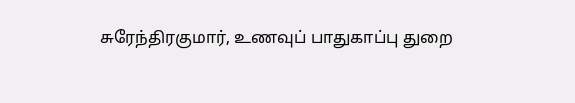சுரேந்திரகுமார், உணவுப் பாதுகாப்பு துறை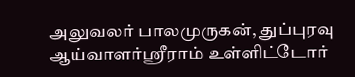அலுவலர் பாலமுருகன், துப்புரவு ஆய்வாளர்ஸ்ரீராம் உள்ளிட்டோர்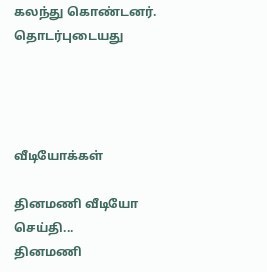கலந்து கொண்டனர்.
தொடர்புடையது




வீடியோக்கள்

தினமணி வீடியோ செய்தி...
தினமணி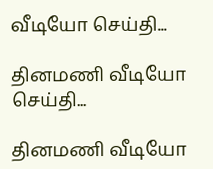வீடியோ செய்தி...

தினமணி வீடியோ செய்தி...

தினமணி வீடியோ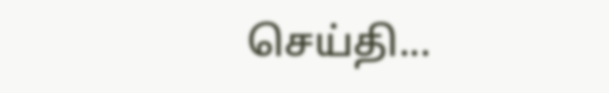செய்தி...